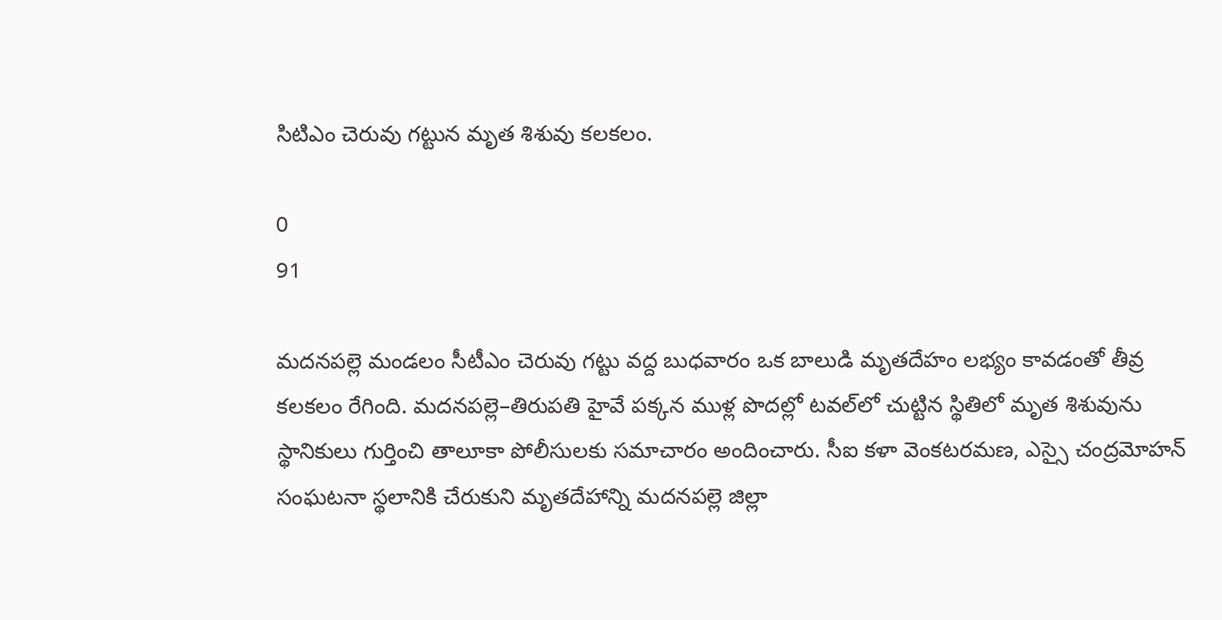సిటిఎం చెరువు గట్టున మృత శిశువు కలకలం.

0
91

మదనపల్లె మండలం సీటీఎం చెరువు గట్టు వద్ద బుధవారం ఒక బాలుడి మృతదేహం లభ్యం కావడంతో తీవ్ర కలకలం రేగింది. మదనపల్లె–తిరుపతి హైవే పక్కన ముళ్ల పొదల్లో టవల్‌లో చుట్టిన స్థితిలో మృత శిశువును స్థానికులు గుర్తించి తాలూకా పోలీసులకు సమాచారం అందించారు. సీఐ కళా వెంకటరమణ, ఎస్సై చంద్రమోహన్ సంఘటనా స్థలానికి చేరుకుని మృతదేహాన్ని మదనపల్లె జిల్లా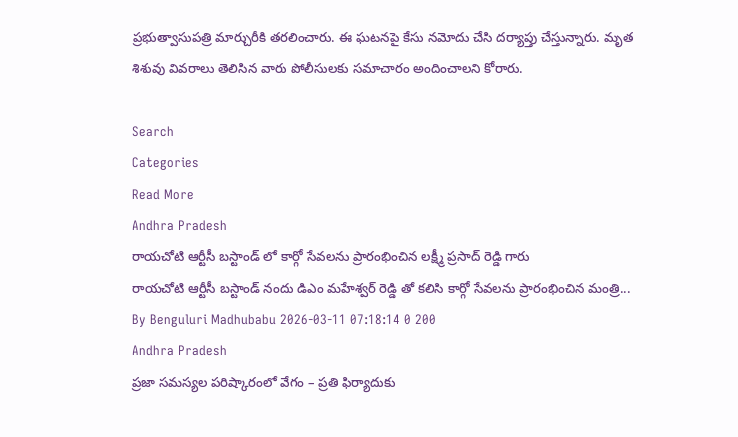ప్రభుత్వాసుపత్రి మార్చురీకి తరలించారు. ఈ ఘటనపై కేసు నమోదు చేసి దర్యాప్తు చేస్తున్నారు. మృత శిశువు వివరాలు తెలిసిన వారు పోలీసులకు సమాచారం అందించాలని కోరారు.

Search
Categories
Read More
Andhra Pradesh
రాయచోటి ఆర్టీసీ బస్టాండ్ లో కార్గో సేవలను ప్రారంభించిన లక్ష్మీ ప్రసాద్ రెడ్డి గారు
రాయచోటి ఆర్టీసీ బస్టాండ్ నందు డిఎం మహేశ్వర్ రెడ్డి తో కలిసి కార్గో సేవలను ప్రారంభించిన మంత్రి...
By Benguluri Madhubabu 2026-03-11 07:18:14 0 200
Andhra Pradesh
ప్రజా సమస్యల పరిష్కారంలో వేగం – ప్రతి ఫిర్యాదుకు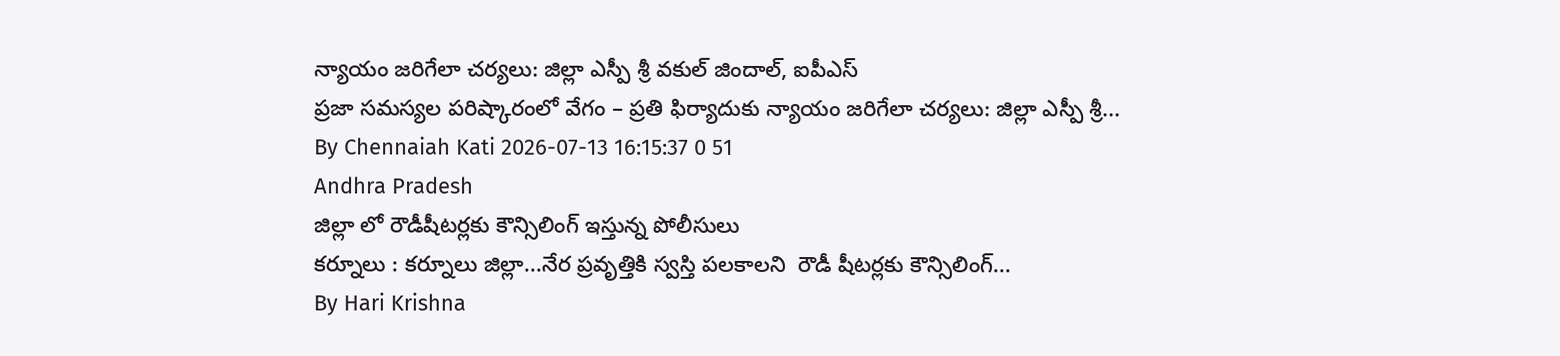న్యాయం జరిగేలా చర్యలు: జిల్లా ఎస్పీ శ్రీ వకుల్ జిందాల్, ఐపీఎస్
ప్రజా సమస్యల పరిష్కారంలో వేగం – ప్రతి ఫిర్యాదుకు న్యాయం జరిగేలా చర్యలు: జిల్లా ఎస్పీ శ్రీ...
By Chennaiah Kati 2026-07-13 16:15:37 0 51
Andhra Pradesh
జిల్లా లో రౌడీషీటర్లకు కౌన్సిలింగ్ ఇస్తున్న పోలీసులు
కర్నూలు : కర్నూలు జిల్లా...నేర ప్రవృత్తికి స్వస్తి పలకాలని  రౌడీ షీటర్లకు కౌన్సిలింగ్...
By Hari Krishna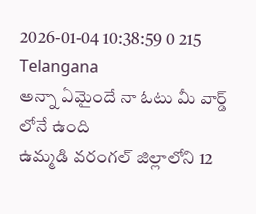2026-01-04 10:38:59 0 215
Telangana
అన్నా ఏమైందే నా ఓటు మీ వార్డ్ లోనే ఉంది
ఉమ్మడి వరంగల్ జిల్లాలోని 12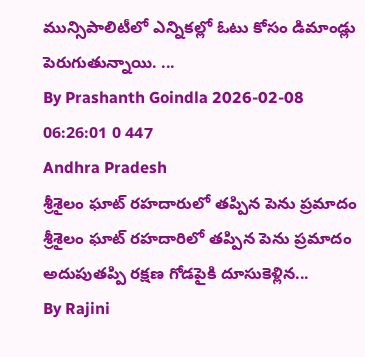మున్సిపాలిటీలో ఎన్నికల్లో ఓటు కోసం డిమాండ్లు పెరుగుతున్నాయి. ...
By Prashanth Goindla 2026-02-08 06:26:01 0 447
Andhra Pradesh
శ్రీశైలం ఘాట్ రహదారులో తప్పిన పెను ప్రమాదం
శ్రీశైలం ఘాట్ రహదారిలో తప్పిన పెను ప్రమాదం   అదుపుతప్పి రక్షణ గోడపైకి దూసుకెళ్లిన...
By Rajini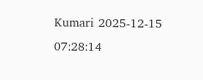Kumari 2025-12-15 07:28:14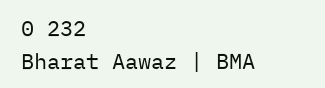0 232
Bharat Aawaz | BMA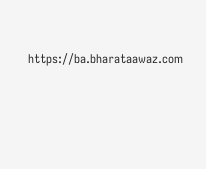https://ba.bharataawaz.com